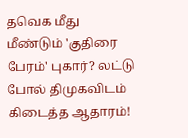தவெக மீது மீண்டும் 'குதிரை பேரம்' புகார்? லட்டு போல் திமுகவிடம் கிடைத்த ஆதாரம்!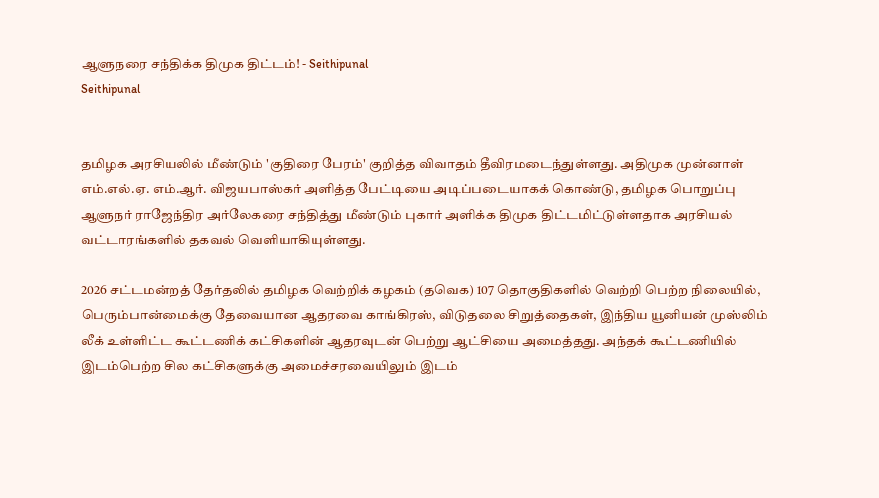ஆளுநரை சந்திக்க திமுக திட்டம்! - Seithipunal
Seithipunal


தமிழக அரசியலில் மீண்டும் 'குதிரை பேரம்' குறித்த விவாதம் தீவிரமடைந்துள்ளது. அதிமுக முன்னாள் எம்.எல்.ஏ. எம்.ஆர். விஜயபாஸ்கர் அளித்த பேட்டியை அடிப்படையாகக் கொண்டு, தமிழக பொறுப்பு ஆளுநர் ராஜேந்திர அர்லேகரை சந்தித்து மீண்டும் புகார் அளிக்க திமுக திட்டமிட்டுள்ளதாக அரசியல் வட்டாரங்களில் தகவல் வெளியாகியுள்ளது.

2026 சட்டமன்றத் தேர்தலில் தமிழக வெற்றிக் கழகம் (தவெக) 107 தொகுதிகளில் வெற்றி பெற்ற நிலையில், பெரும்பான்மைக்கு தேவையான ஆதரவை காங்கிரஸ், விடுதலை சிறுத்தைகள், இந்திய யூனியன் முஸ்லிம் லீக் உள்ளிட்ட கூட்டணிக் கட்சிகளின் ஆதரவுடன் பெற்று ஆட்சியை அமைத்தது. அந்தக் கூட்டணியில் இடம்பெற்ற சில கட்சிகளுக்கு அமைச்சரவையிலும் இடம்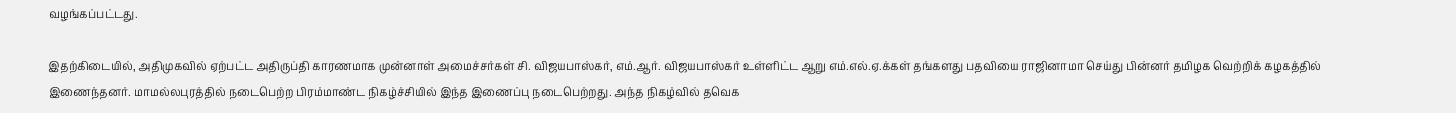வழங்கப்பட்டது.

இதற்கிடையில், அதிமுகவில் ஏற்பட்ட அதிருப்தி காரணமாக முன்னாள் அமைச்சர்கள் சி. விஜயபாஸ்கர், எம்.ஆர். விஜயபாஸ்கர் உள்ளிட்ட ஆறு எம்.எல்.ஏ.க்கள் தங்களது பதவியை ராஜினாமா செய்து பின்னர் தமிழக வெற்றிக் கழகத்தில் இணைந்தனர். மாமல்லபுரத்தில் நடைபெற்ற பிரம்மாண்ட நிகழ்ச்சியில் இந்த இணைப்பு நடைபெற்றது. அந்த நிகழ்வில் தவெக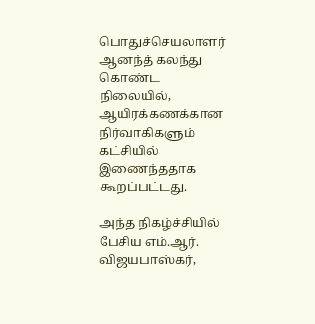பொதுச்செயலாளர் ஆனந்த் கலந்து கொண்ட நிலையில், ஆயிரக்கணக்கான நிர்வாகிகளும் கட்சியில் இணைந்ததாக கூறப்பட்டது.

அந்த நிகழ்ச்சியில் பேசிய எம்.ஆர். விஜயபாஸ்கர்,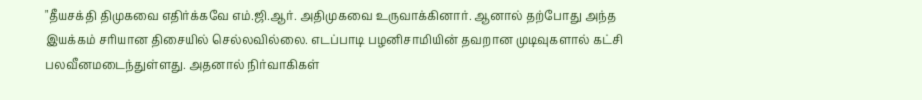"தீயசக்தி திமுகவை எதிர்க்கவே எம்.ஜி.ஆர். அதிமுகவை உருவாக்கினார். ஆனால் தற்போது அந்த இயக்கம் சரியான திசையில் செல்லவில்லை. எடப்பாடி பழனிசாமியின் தவறான முடிவுகளால் கட்சி பலவீனமடைந்துள்ளது. அதனால் நிர்வாகிகள்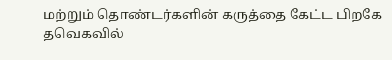மற்றும் தொண்டர்களின் கருத்தை கேட்ட பிறகே தவெகவில்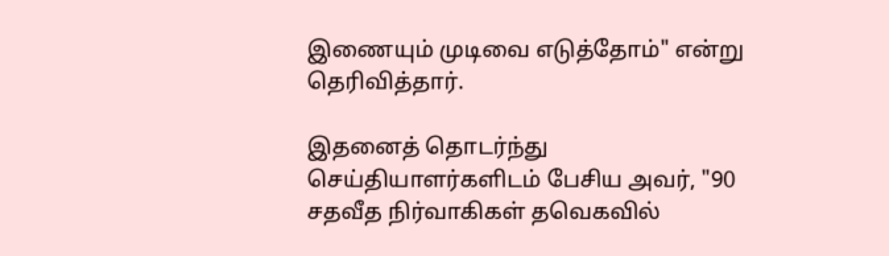இணையும் முடிவை எடுத்தோம்" என்று தெரிவித்தார்.

இதனைத் தொடர்ந்து செய்தியாளர்களிடம் பேசிய அவர், "90 சதவீத நிர்வாகிகள் தவெகவில்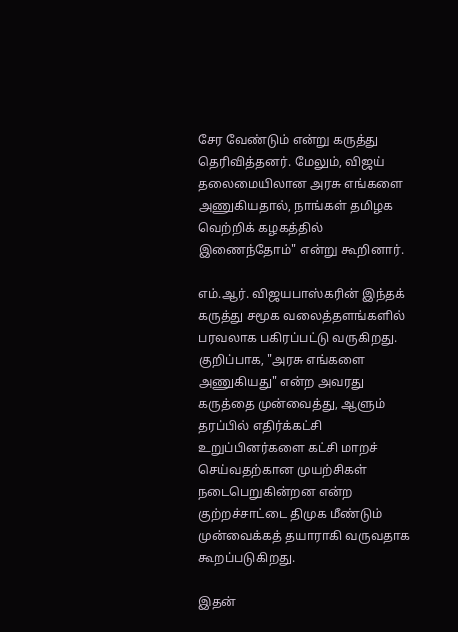சேர வேண்டும் என்று கருத்து தெரிவித்தனர். மேலும், விஜய் தலைமையிலான அரசு எங்களை அணுகியதால், நாங்கள் தமிழக வெற்றிக் கழகத்தில் இணைந்தோம்" என்று கூறினார்.

எம்.ஆர். விஜயபாஸ்கரின் இந்தக் கருத்து சமூக வலைத்தளங்களில் பரவலாக பகிரப்பட்டு வருகிறது. குறிப்பாக, "அரசு எங்களை அணுகியது" என்ற அவரது கருத்தை முன்வைத்து, ஆளும் தரப்பில் எதிர்க்கட்சி உறுப்பினர்களை கட்சி மாறச் செய்வதற்கான முயற்சிகள் நடைபெறுகின்றன என்ற குற்றச்சாட்டை திமுக மீண்டும் முன்வைக்கத் தயாராகி வருவதாக கூறப்படுகிறது.

இதன்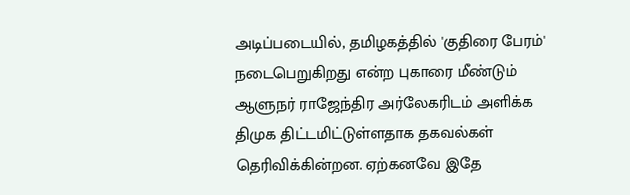அடிப்படையில், தமிழகத்தில் 'குதிரை பேரம்' நடைபெறுகிறது என்ற புகாரை மீண்டும் ஆளுநர் ராஜேந்திர அர்லேகரிடம் அளிக்க திமுக திட்டமிட்டுள்ளதாக தகவல்கள் தெரிவிக்கின்றன. ஏற்கனவே இதே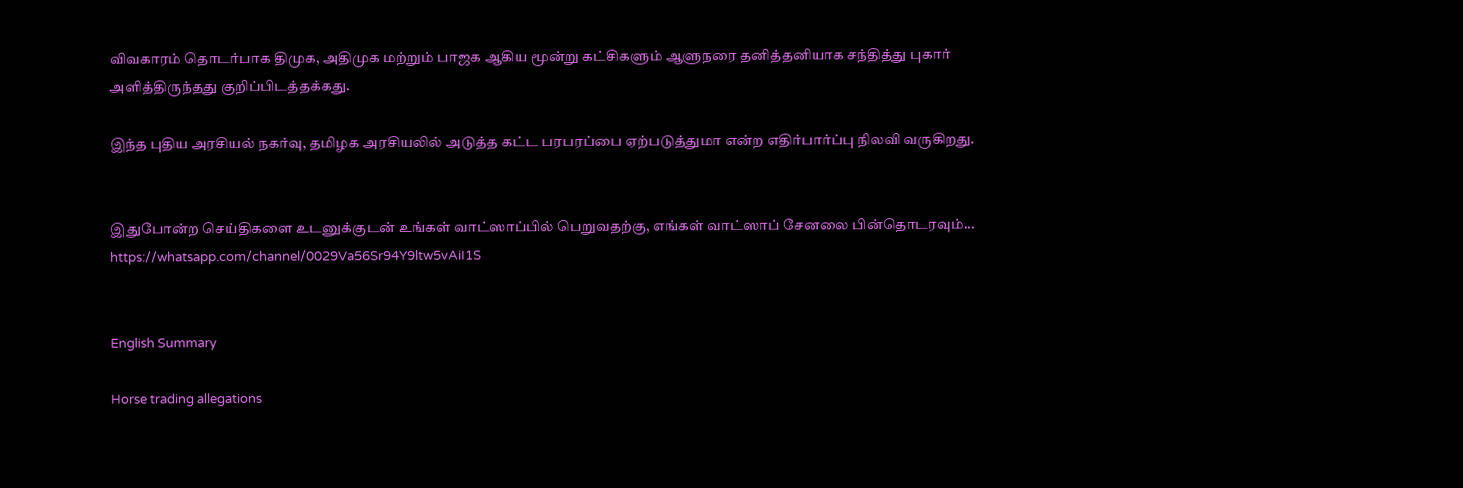விவகாரம் தொடர்பாக திமுக, அதிமுக மற்றும் பாஜக ஆகிய மூன்று கட்சிகளும் ஆளுநரை தனித்தனியாக சந்தித்து புகார் அளித்திருந்தது குறிப்பிடத்தக்கது.

இந்த புதிய அரசியல் நகர்வு, தமிழக அரசியலில் அடுத்த கட்ட பரபரப்பை ஏற்படுத்துமா என்ற எதிர்பார்ப்பு நிலவி வருகிறது.


இதுபோன்ற செய்திகளை உடனுக்குடன் உங்கள் வாட்ஸாப்பில் பெறுவதற்கு, எங்கள் வாட்ஸாப் சேனலை பின்தொடரவும்... https://whatsapp.com/channel/0029Va56Sr94Y9ltw5vAiI1S


English Summary

Horse trading allegations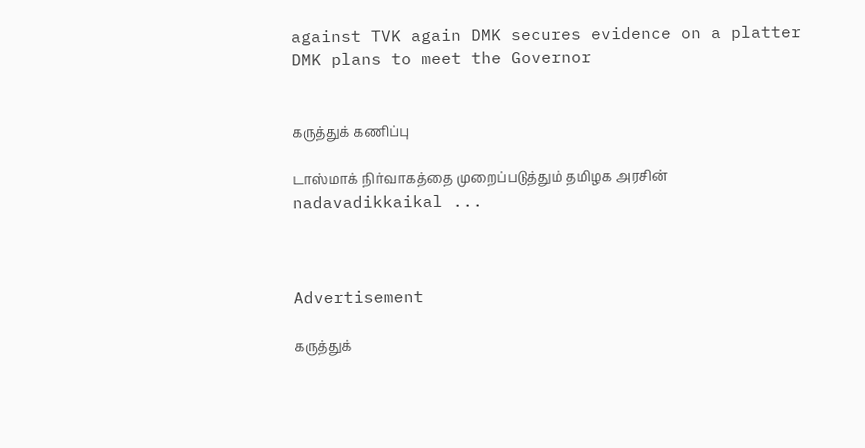against TVK again DMK secures evidence on a platter DMK plans to meet the Governor


கருத்துக் கணிப்பு

டாஸ்மாக் நிர்வாகத்தை முறைப்படுத்தும் தமிழக அரசின் nadavadikkaikal ...



Advertisement

கருத்துக்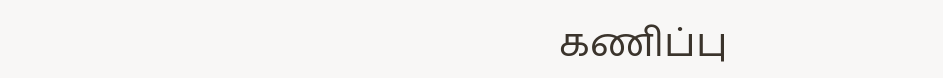கணிப்பு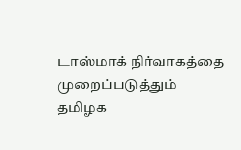டாஸ்மாக் நிர்வாகத்தை முறைப்படுத்தும் தமிழக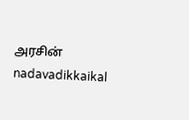அரசின் nadavadikkaikal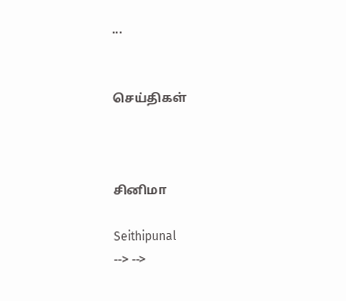...


செய்திகள்



சினிமா

Seithipunal
--> -->